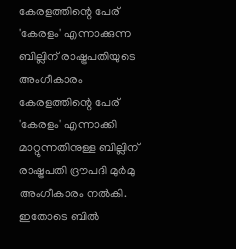കേരളത്തിന്റെ പേര് 'കേരളം' എന്നാക്കുന്ന ബില്ലിന് രാഷ്ട്രപതിയുടെ അംഗീകാരം
കേരളത്തിന്റെ പേര് 'കേരളം' എന്നാക്കി മാറ്റുന്നതിനുള്ള ബില്ലിന് രാഷ്ട്രപതി ദ്രൗപദി മുർമു അംഗീകാരം നൽകി. ഇതോടെ ബിൽ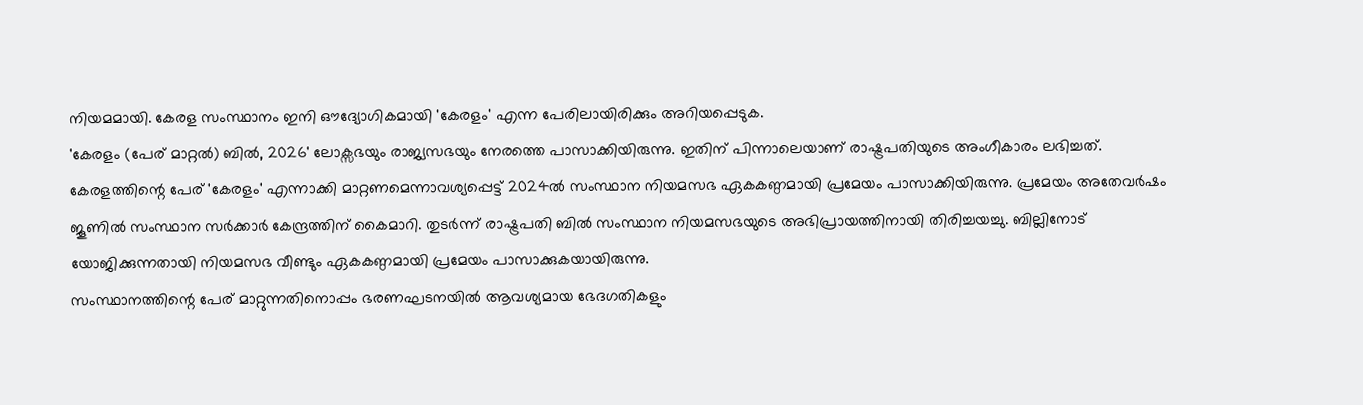നിയമമായി. കേരള സംസ്ഥാനം ഇനി ഔദ്യോഗികമായി 'കേരളം' എന്ന പേരിലായിരിക്കും അറിയപ്പെടുക.
'കേരളം (പേര് മാറ്റൽ) ബിൽ, 2026' ലോക്സഭയും രാജ്യസഭയും നേരത്തെ പാസാക്കിയിരുന്നു. ഇതിന് പിന്നാലെയാണ് രാഷ്ട്രപതിയുടെ അംഗീകാരം ലഭിച്ചത്.
കേരളത്തിന്റെ പേര് 'കേരളം' എന്നാക്കി മാറ്റണമെന്നാവശ്യപ്പെട്ട് 2024ൽ സംസ്ഥാന നിയമസഭ ഏകകണ്ഠമായി പ്രമേയം പാസാക്കിയിരുന്നു. പ്രമേയം അതേവർഷം ജൂണിൽ സംസ്ഥാന സർക്കാർ കേന്ദ്രത്തിന് കൈമാറി. തുടർന്ന് രാഷ്ട്രപതി ബിൽ സംസ്ഥാന നിയമസഭയുടെ അഭിപ്രായത്തിനായി തിരിച്ചയച്ചു. ബില്ലിനോട് യോജിക്കുന്നതായി നിയമസഭ വീണ്ടും ഏകകണ്ഠമായി പ്രമേയം പാസാക്കുകയായിരുന്നു.
സംസ്ഥാനത്തിന്റെ പേര് മാറ്റുന്നതിനൊപ്പം ഭരണഘടനയിൽ ആവശ്യമായ ഭേദഗതികളും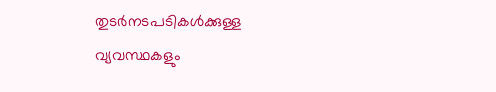തുടർനടപടികൾക്കുള്ള വ്യവസ്ഥകളും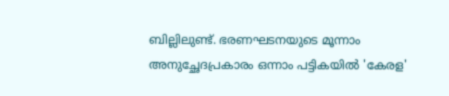ബില്ലിലുണ്ട്. ഭരണഘടനയുടെ മൂന്നാം അനുച്ഛേദപ്രകാരം ഒന്നാം പട്ടികയിൽ 'കേരള'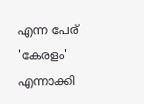എന്ന പേര് 'കേരളം' എന്നാക്കി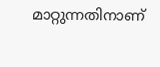മാറ്റുന്നതിനാണ്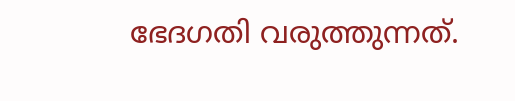ഭേദഗതി വരുത്തുന്നത്.